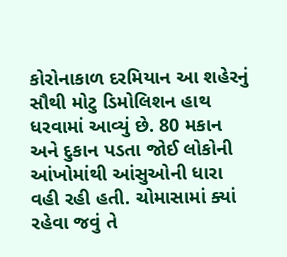કોરોનાકાળ દરમિયાન આ શહેરનું સૌથી મોટુ ડિમોલિશન હાથ ધરવામાં આવ્યું છે. 80 મકાન અને દુકાન પડતા જોઈ લોકોની આંખોમાંથી આંસુઓની ધારા વહી રહી હતી. ચોમાસામાં ક્યાં રહેવા જવું તે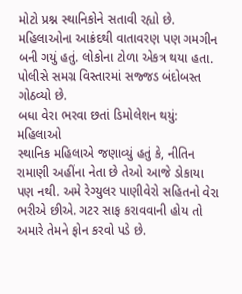મોટો પ્રશ્ન સ્થાનિકોને સતાવી રહ્યો છે. મહિલાઓના આક્રંદથી વાતાવરણ પણ ગમગીન બની ગયું હતું. લોકોના ટોળા એકત્ર થયા હતા. પોલીસે સમગ્ર વિસ્તારમાં સજ્જડ બંદોબસ્ત ગોઠવ્યો છે.
બધા વેરા ભરવા છતાં ડિમોલેશન થયું: મહિલાઓ
સ્થાનિક મહિલાએ જણાવ્યું હતું કે, નીતિન રામાણી અહીંના નેતા છે તેઓ આજે ડોકાયા પણ નથી. અમે રેગ્યુલર પાણીવેરો સહિતનો વેરા ભરીએ છીએ. ગટર સાફ કરાવવાની હોય તો અમારે તેમને ફોન કરવો પડે છે.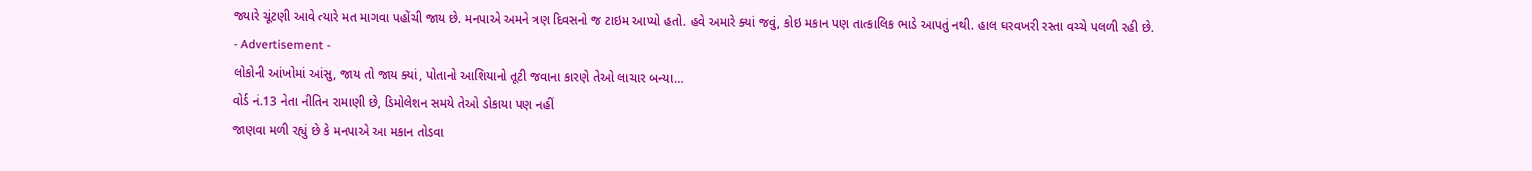જ્યારે ચૂંટણી આવે ત્યારે મત માગવા પહોંચી જાય છે. મનપાએ અમને ત્રણ દિવસનો જ ટાઇમ આપ્યો હતો. હવે અમારે ક્યાં જવું, કોઇ મકાન પણ તાત્કાલિક ભાડે આપતું નથી. હાલ ઘરવખરી રસ્તા વચ્ચે પલળી રહી છે.
- Advertisement -
લોકોની આંખોમાં આંસુ, જાય તો જાય ક્યાં, પોતાનો આશિયાનો તૂટી જવાના કારણે તેઓ લાચાર બન્યા…
વોર્ડ નં.13 નેતા નીતિન રામાણી છે, ડિમોલેશન સમયે તેઓ ડોકાયા પણ નહીં
જાણવા મળી રહ્યું છે કે મનપાએ આ મકાન તોડવા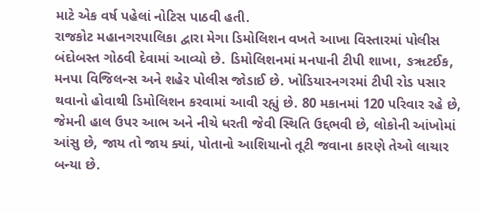માટે એક વર્ષ પહેલાં નોટિસ પાઠવી હતી.
રાજકોટ મહાનગરપાલિકા દ્વારા મેગા ડિમોલિશન વખતે આખા વિસ્તારમાં પોલીસ બંદોબસ્ત ગોઠવી દેવામાં આવ્યો છે. ડિમોલિશનમાં મનપાની ટીપી શાખા, ઙૠટઈક, મનપા વિજિલન્સ અને શહેર પોલીસ જોડાઈ છે. ખોડિયારનગરમાં ટીપી રોડ પસાર થવાનો હોવાથી ડિમોલિશન કરવામાં આવી રહ્યું છે. 80 મકાનમાં 120 પરિવાર રહે છે, જેમની હાલ ઉપર આભ અને નીચે ધરતી જેવી સ્થિતિ ઉદ્દભવી છે, લોકોની આંખોમાં આંસુ છે, જાય તો જાય ક્યાં, પોતાનો આશિયાનો તૂટી જવાના કારણે તેઓ લાચાર બન્યા છે.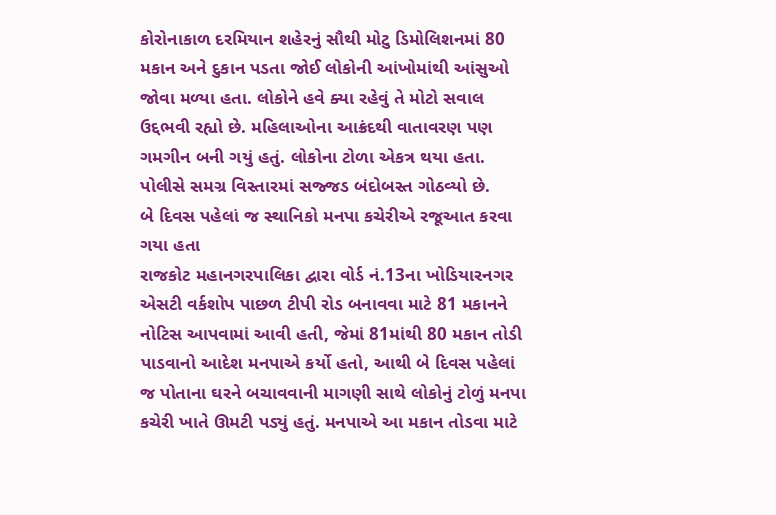કોરોનાકાળ દરમિયાન શહેરનું સૌથી મોટુ ડિમોલિશનમાં 80 મકાન અને દુકાન પડતા જોઈ લોકોની આંખોમાંથી આંસુઓ જોવા મળ્યા હતા. લોકોને હવે ક્યા રહેવું તે મોટો સવાલ ઉદ્દભવી રહ્યો છે. મહિલાઓના આક્રંદથી વાતાવરણ પણ ગમગીન બની ગયું હતું. લોકોના ટોળા એકત્ર થયા હતા. પોલીસે સમગ્ર વિસ્તારમાં સજ્જડ બંદોબસ્ત ગોઠવ્યો છે.
બે દિવસ પહેલાં જ સ્થાનિકો મનપા કચેરીએ રજૂઆત કરવા ગયા હતા
રાજકોટ મહાનગરપાલિકા દ્વારા વોર્ડ નં.13ના ખોડિયારનગર એસટી વર્કશોપ પાછળ ટીપી રોડ બનાવવા માટે 81 મકાનને નોટિસ આપવામાં આવી હતી, જેમાં 81માંથી 80 મકાન તોડી પાડવાનો આદેશ મનપાએ કર્યો હતો, આથી બે દિવસ પહેલાં જ પોતાના ઘરને બચાવવાની માગણી સાથે લોકોનું ટોળું મનપા કચેરી ખાતે ઊમટી પડ્યું હતું. મનપાએ આ મકાન તોડવા માટે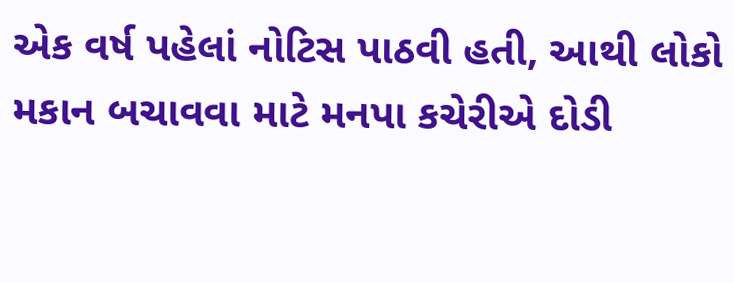એક વર્ષ પહેલાં નોટિસ પાઠવી હતી, આથી લોકો મકાન બચાવવા માટે મનપા કચેરીએ દોડી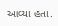આવ્યા હતા.